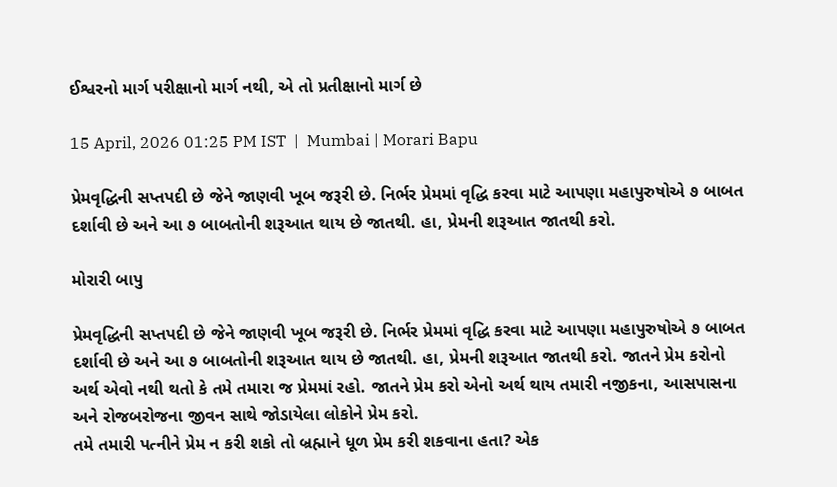ઈશ્વરનો માર્ગ પરીક્ષાનો માર્ગ નથી, એ તો પ્રતીક્ષાનો માર્ગ છે

15 April, 2026 01:25 PM IST  |  Mumbai | Morari Bapu

પ્રેમવૃદ્ધિની સપ્તપદી છે જેને જાણવી ખૂબ જરૂરી છે. નિર્ભર પ્રેમમાં વૃદ્ધિ કરવા માટે આપણા મહાપુરુષોએ ૭ બાબત દર્શાવી છે અને આ ૭ બાબતોની શરૂઆત થાય છે જાતથી. હા, પ્રેમની શરૂઆત જાતથી કરો.

મોરારી બાપુ

પ્રેમવૃદ્ધિની સપ્તપદી છે જેને જાણવી ખૂબ જરૂરી છે. નિર્ભર પ્રેમમાં વૃદ્ધિ કરવા માટે આપણા મહાપુરુષોએ ૭ બાબત દર્શાવી છે અને આ ૭ બાબતોની શરૂઆત થાય છે જાતથી. હા, પ્રેમની શરૂઆત જાતથી કરો. જાતને પ્રેમ કરોનો અર્થ એવો નથી થતો કે તમે તમારા જ પ્રેમમાં રહો. જાતને પ્રેમ કરો એનો અર્થ થાય તમારી નજીકના, આસપાસના અને રોજબરોજના જીવન સાથે જોડાયેલા લોકોને પ્રેમ કરો.
તમે તમારી પત્નીને પ્રેમ ન કરી શકો તો બ્રહ્માને ધૂળ પ્રેમ કરી શકવાના હતા? એક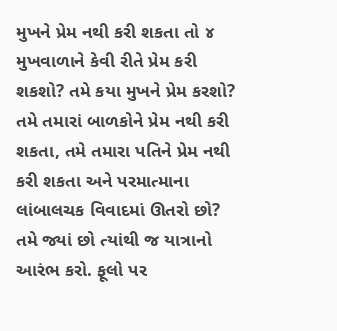મુખને પ્રેમ નથી કરી શકતા તો ૪ મુખવાળાને કેવી રીતે પ્રેમ કરી શકશો? તમે કયા મુખને પ્રેમ કરશો? તમે તમારાં બાળકોને પ્રેમ નથી કરી શકતા, તમે તમારા પતિને પ્રેમ નથી કરી શકતા અને પરમાત્માના લાંબાલચક વિવાદમાં ઊતરો છો? તમે જ્યાં છો ત્યાંથી જ યાત્રાનો આરંભ કરો. ફૂલો પર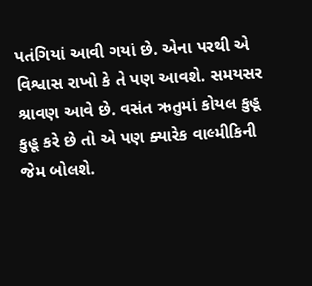પતંગિયાં આવી ગયાં છે. એના પરથી એ વિશ્વાસ રાખો કે તે પણ આવશે. સમયસર શ્રાવણ આવે છે. વસંત ઋતુમાં કોયલ કુહૂ કુહૂ કરે છે તો એ પણ ક્યારેક વાલ્મીકિની જેમ બોલશે.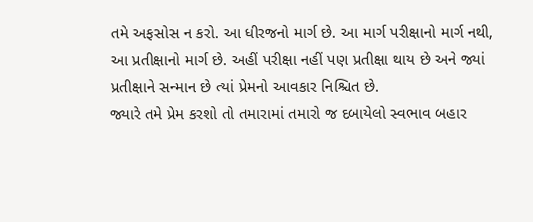તમે અફસોસ ન કરો. આ ધીરજનો માર્ગ છે. આ માર્ગ પરીક્ષાનો માર્ગ નથી, આ પ્રતીક્ષાનો માર્ગ છે. અહીં પરીક્ષા નહીં પણ પ્રતીક્ષા થાય છે અને જ્યાં પ્ર‌તીક્ષાને સન્માન છે ત્યાં પ્રેમનો આવકાર નિશ્ચિત છે.
જ્યારે તમે પ્રેમ કરશો તો તમારામાં તમારો જ દબાયેલો સ્વભાવ બહાર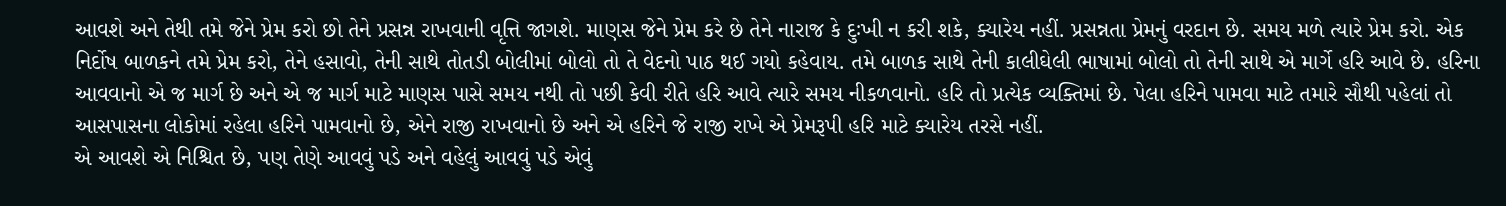આવશે અને તેથી તમે જેને પ્રેમ કરો છો તેને પ્રસન્ન રાખવાની વૃત્તિ જાગશે. માણસ જેને પ્રેમ કરે છે તેને નારાજ કે દુઃખી ન કરી શકે, ક્યારેય નહીં. પ્રસન્નતા પ્રેમનું વરદાન છે. સમય મળે ત્યારે પ્રેમ કરો. એક નિર્દોષ બાળકને તમે પ્રેમ કરો, તેને હસાવો, તેની સાથે તોતડી બોલીમાં બોલો તો તે વેદનો પાઠ થઈ ગયો કહેવાય. તમે બાળક સાથે તેની કાલીઘેલી ભાષામાં બોલો તો તેની સાથે એ માર્ગે હરિ આવે છે. હરિના આવવાનો એ જ માર્ગ છે અને એ જ માર્ગ માટે માણસ પાસે સમય નથી તો પછી કેવી રીતે હરિ આવે ત્યારે સમય નીકળવાનો. હરિ તો પ્રત્યેક વ્યક્તિમાં છે. પેલા હરિને પામવા માટે તમારે સૌથી પહેલાં તો આસપાસના લોકોમાં રહેલા હરિને પામવાનો છે, એને રાજી રાખવાનો છે અને એ હરિને જે રાજી રાખે એ પ્રેમરૂપી ‌હરિ માટે ક્યારેય તરસે નહીં.
એ આવશે એ નિશ્ચિત છે, પણ તેણે આવવું પડે અને વહેલું આવવું પડે એવું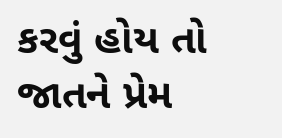કરવું હોય તો જાતને પ્રેમ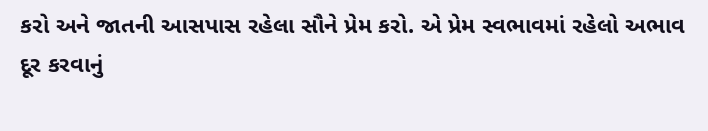કરો અને જાતની આસપાસ રહેલા સૌને પ્રેમ કરો. એ પ્રેમ સ્વભાવમાં રહેલો અભાવ દૂર કરવાનું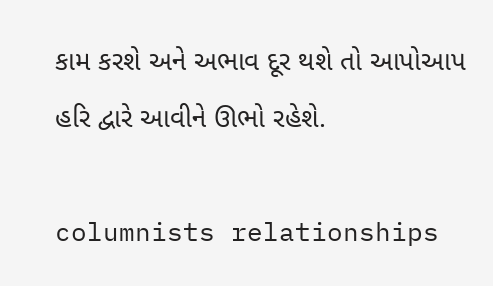કામ કરશે અને અભાવ દૂર થશે તો આપોઆપ હરિ દ્વારે આવીને ઊભો રહેશે.

columnists relationships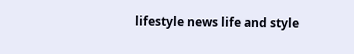lifestyle news life and style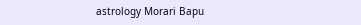astrology Morari Bapu